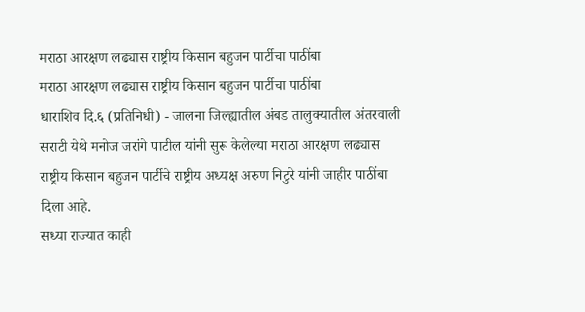मराठा आरक्षण लढ्यास राष्ट्रीय किसान बहुजन पार्टीचा पाठींबा
मराठा आरक्षण लढ्यास राष्ट्रीय किसान बहुजन पार्टीचा पाठींबा
धाराशिव दि.६ (प्रतिनिधी) - जालना जिल्ह्यातील अंबड तालुक्यातील अंतरवाली सराटी येथे मनोज जरांगे पाटील यांनी सुरू केलेल्या मराठा आरक्षण लढ्यास राष्ट्रीय किसान बहुजन पार्टीचे राष्ट्रीय अध्यक्ष अरुण निटुरे यांनी जाहीर पाठींबा दिला आहे.
सध्या राज्यात काही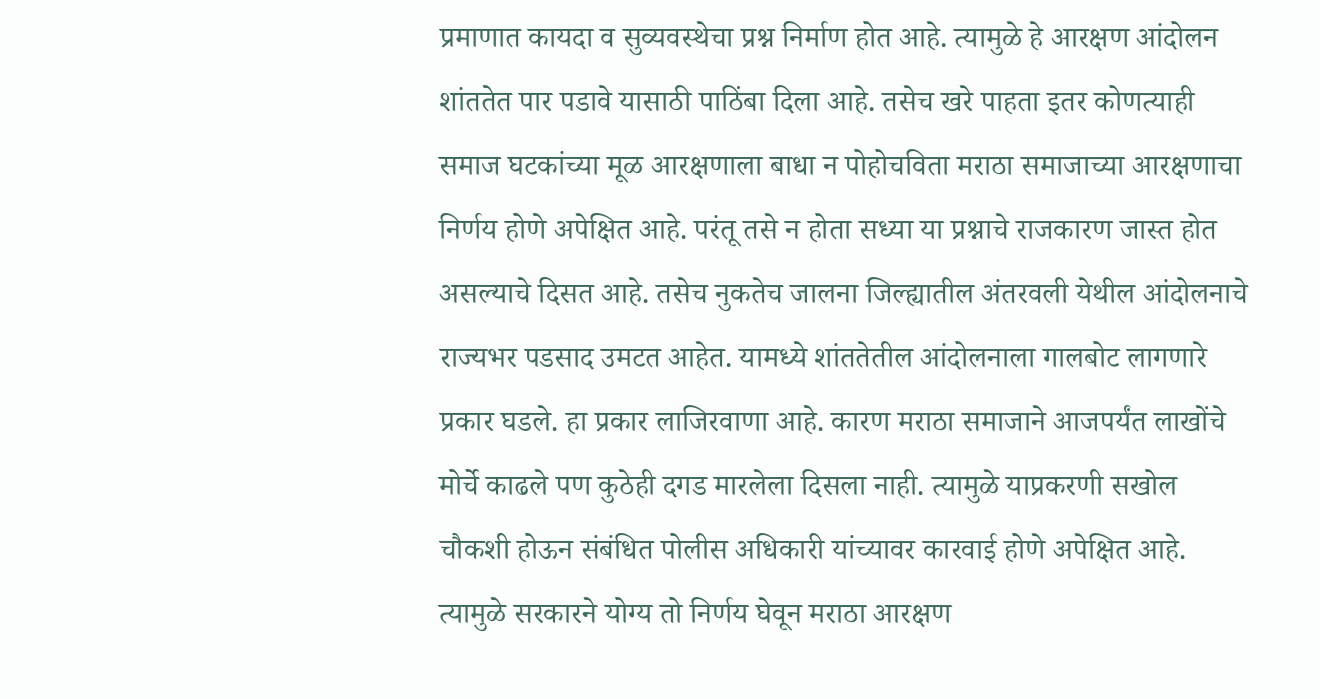प्रमाणात कायदा व सुव्यवस्थेचा प्रश्न निर्माण होत आहे. त्यामुळे हे आरक्षण आंदोलन शांततेत पार पडावे यासाठी पाठिंबा दिला आहे. तसेच खरे पाहता इतर कोणत्याही समाज घटकांच्या मूळ आरक्षणाला बाधा न पोहोचविता मराठा समाजाच्या आरक्षणाचा निर्णय होणे अपेक्षित आहे. परंतू तसे न होता सध्या या प्रश्नाचे राजकारण जास्त होत असल्याचे दिसत आहे. तसेच नुकतेच जालना जिल्ह्यातील अंतरवली येथील आंदोलनाचे राज्यभर पडसाद उमटत आहेत. यामध्ये शांततेतील आंदोलनाला गालबोट लागणारे प्रकार घडले. हा प्रकार लाजिरवाणा आहे. कारण मराठा समाजाने आजपर्यंत लाखोंचे मोर्चे काढले पण कुठेही दगड मारलेला दिसला नाही. त्यामुळे याप्रकरणी सखोल चौकशी होऊन संबंधित पोलीस अधिकारी यांच्यावर कारवाई होणे अपेक्षित आहे. त्यामुळे सरकारने योग्य तो निर्णय घेवून मराठा आरक्षण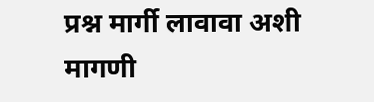प्रश्न मार्गी लावावा अशी मागणी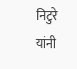निटुरे यांनी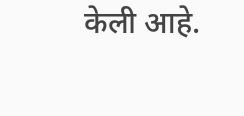केली आहे.